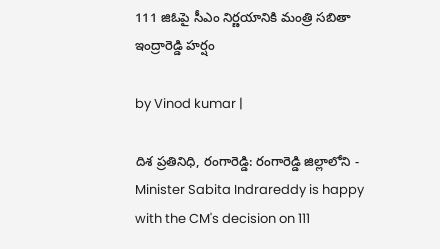111 జిఓపై సీఎం నిర్ణయానికి మంత్రి సబితా ఇంద్రారెడ్డి హర్షం

by Vinod kumar |

దిశ ప్రతినిధి, రంగారెడ్డి: రంగారెడ్డి జిల్లాలోని - Minister Sabita Indrareddy is happy with the CM's decision on 111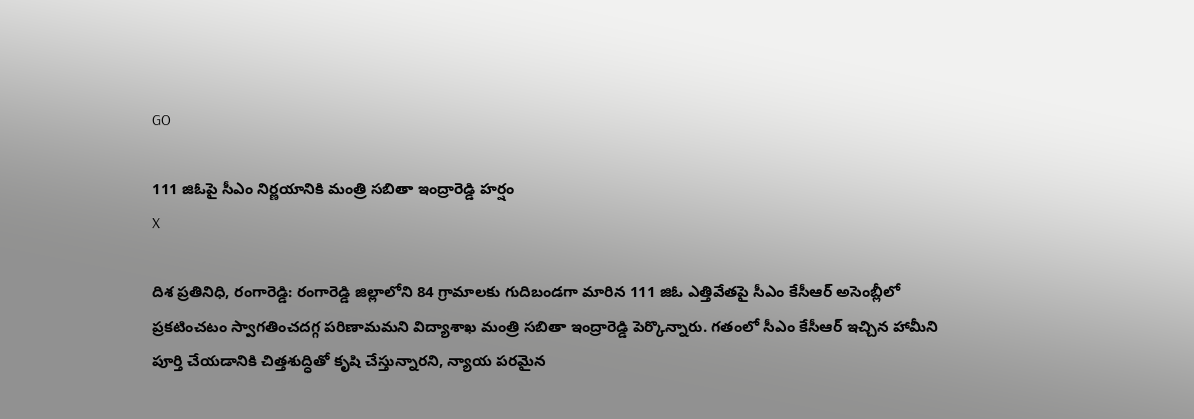GO

111 జిఓపై సీఎం నిర్ణయానికి మంత్రి సబితా ఇంద్రారెడ్డి హర్షం
X

దిశ ప్రతినిధి, రంగారెడ్డి: రంగారెడ్డి జిల్లాలోని 84 గ్రామాలకు గుదిబండగా మారిన 111 జిఓ ఎత్తివేతపై సీఎం కేసీఆర్ అసెంబ్లీలో ప్రకటించటం స్వాగతించదగ్గ పరిణామమని విద్యాశాఖ మంత్రి సబితా ఇంద్రారెడ్డి పెర్కొన్నారు. గతంలో సీఎం కేసీఆర్ ఇచ్చిన హామీని పూర్తి చేయడానికి చిత్తశుద్ధితో కృషి చేస్తున్నారని, న్యాయ పరమైన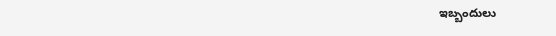ఇబ్బందులు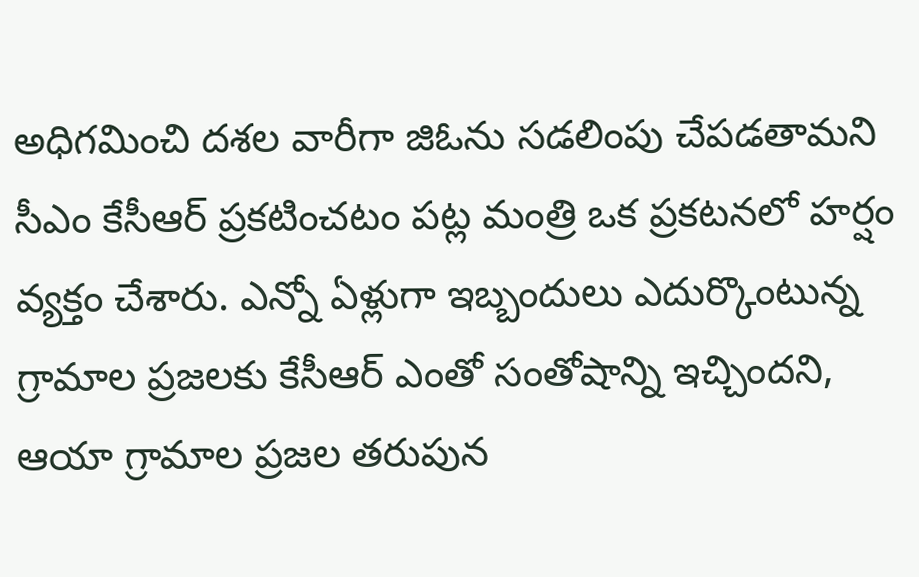అధిగమించి దశల వారీగా జిఓను సడలింపు చేపడతామని సీఎం కేసీఆర్ ప్రకటించటం పట్ల మంత్రి ఒక ప్రకటనలో హర్షం వ్యక్తం చేశారు. ఎన్నో ఏళ్లుగా ఇబ్బందులు ఎదుర్కొంటున్న గ్రామాల ప్రజలకు కేసీఆర్ ఎంతో సంతోషాన్ని ఇచ్చిందని, ఆయా గ్రామాల ప్రజల తరుపున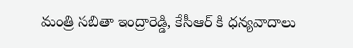మంత్రి సబితా ఇంద్రారెడ్డి, కేసీఆర్ కి ధన్యవాదాలు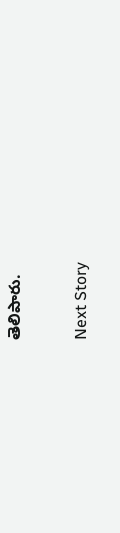తెలిపారు.

Next Story